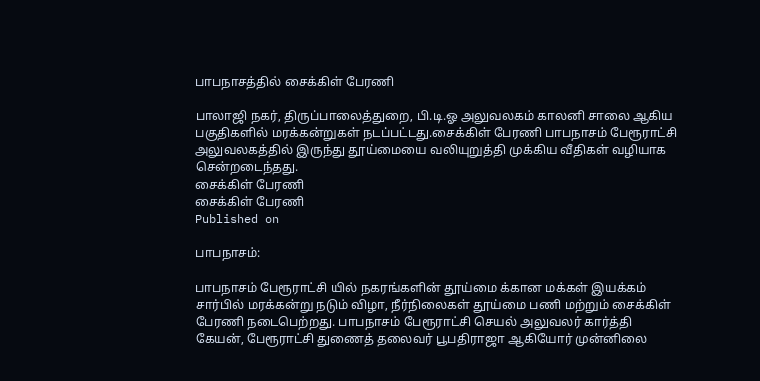பாபநாசத்தில் சைக்கிள் பேரணி

பாலாஜி நகர், திருப்பாலைத்துறை, பி.டி.ஓ அலுவலகம் காலனி சாலை ஆகிய பகுதிகளில் மரக்கன்றுகள் நடப்பட்டது.சைக்கிள் பேரணி பாபநாசம் பேரூராட்சி அலுவலகத்தில் இருந்து தூய்மையை வலியுறுத்தி முக்கிய வீதிகள் வழியாக சென்றடைந்தது.
சைக்கிள் பேரணி
சைக்கிள் பேரணி
Published on

பாபநாசம்:

பாபநாசம் பேரூராட்சி யில் நகரங்களின் தூய்மை க்கான மக்கள் இயக்கம் சார்பில் மரக்கன்று நடும் விழா, நீர்நிலைகள் தூய்மை பணி மற்றும் சைக்கிள் பேரணி நடைபெற்றது. பாபநாசம் பேரூராட்சி செயல் அலுவலர் கார்த்தி கேயன், பேரூராட்சி துணைத் தலைவர் பூபதிராஜா ஆகியோர் முன்னிலை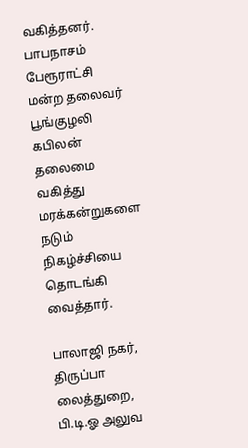வகித்தனர். பாபநாசம் பேரூராட்சி மன்ற தலைவர் பூங்குழலி கபிலன் தலைமை வகித்து மரக்கன்றுகளை நடும் நிகழ்ச்சியை தொடங்கி வைத்தார்.

பாலாஜி நகர், திருப்பா லைத்துறை, பி.டி.ஓ அலுவ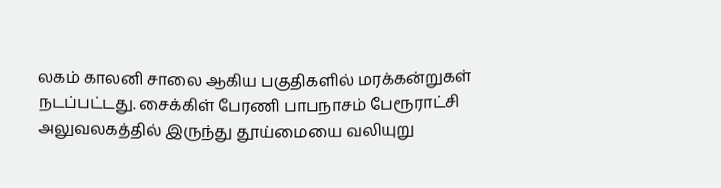லகம் காலனி சாலை ஆகிய பகுதிகளில் மரக்கன்றுகள் நடப்பட்டது. சைக்கிள் பேரணி பாபநாசம் பேரூராட்சி அலுவலகத்தில் இருந்து தூய்மையை வலியுறு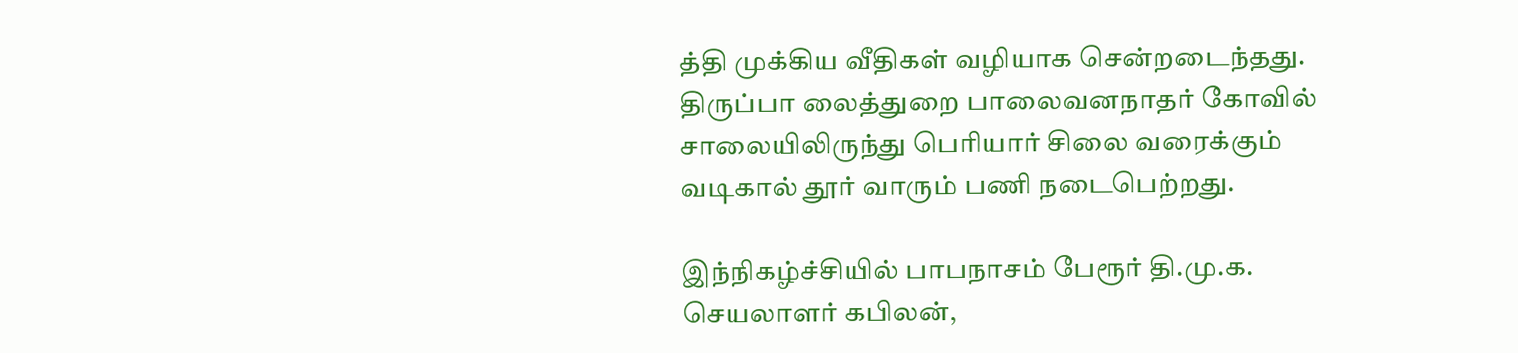த்தி முக்கிய வீதிகள் வழியாக சென்றடைந்தது. திருப்பா லைத்துறை பாலைவனநாதர் கோவில் சாலையிலிருந்து பெரியார் சிலை வரைக்கும் வடிகால் தூர் வாரும் பணி நடைபெற்றது.

இந்நிகழ்ச்சியில் பாபநாசம் பேரூர் தி.மு.க. செயலாளர் கபிலன்,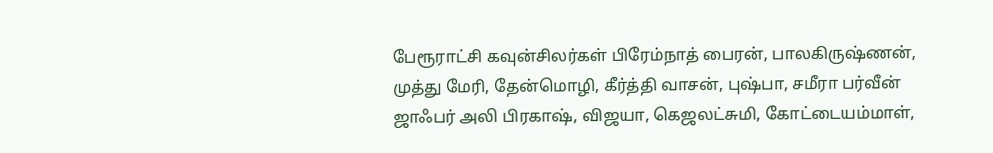பேரூராட்சி கவுன்சிலர்கள் பிரேம்நாத் பைரன், பாலகிருஷ்ணன், முத்து மேரி, தேன்மொழி, கீர்த்தி வாசன், புஷ்பா, சமீரா பர்வீன் ஜாஃபர் அலி பிரகாஷ், விஜயா, கெஜலட்சுமி, கோட்டையம்மாள்,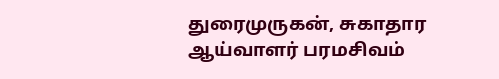துரைமுருகன், சுகாதார ஆய்வாளர் பரமசிவம்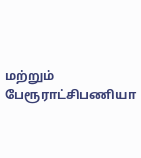மற்றும் பேரூராட்சிபணியா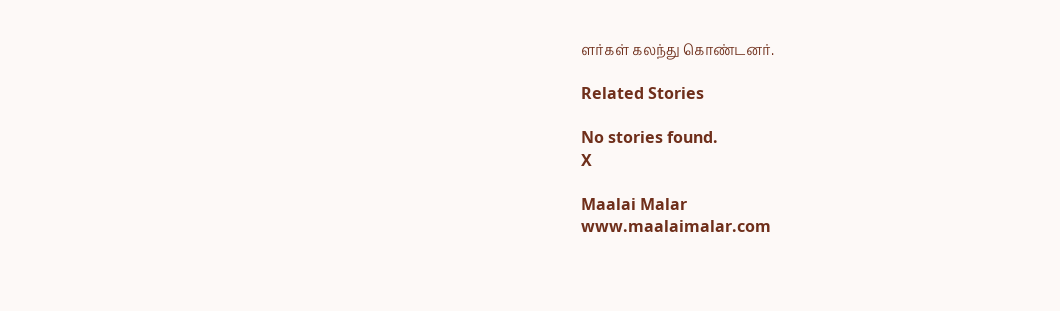ளர்கள் கலந்து கொண்டனர்.

Related Stories

No stories found.
X

Maalai Malar
www.maalaimalar.com